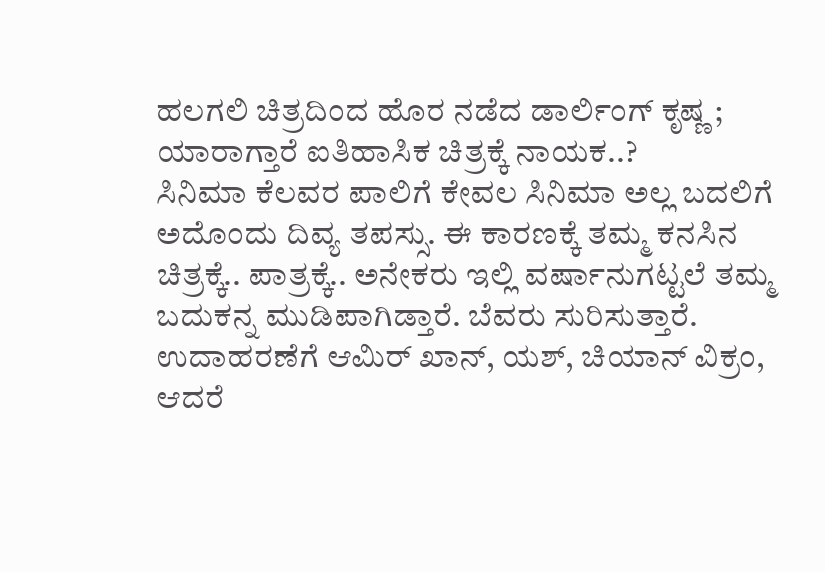ಹಲಗಲಿ ಚಿತ್ರದಿಂದ ಹೊರ ನಡೆದ ಡಾರ್ಲಿಂಗ್ ಕೃಷ್ಣ ; ಯಾರಾಗ್ತಾರೆ ಐತಿಹಾಸಿಕ ಚಿತ್ರಕ್ಕೆ ನಾಯಕ..?
ಸಿನಿಮಾ ಕೆಲವರ ಪಾಲಿಗೆ ಕೇವಲ ಸಿನಿಮಾ ಅಲ್ಲ ಬದಲಿಗೆ ಅದೊಂದು ದಿವ್ಯ ತಪಸ್ಸು. ಈ ಕಾರಣಕ್ಕೆ ತಮ್ಮ ಕನಸಿನ ಚಿತ್ರಕ್ಕೆ.. ಪಾತ್ರಕ್ಕೆ.. ಅನೇಕರು ಇಲ್ಲಿ ವರ್ಷಾನುಗಟ್ಟಲೆ ತಮ್ಮ ಬದುಕನ್ನ ಮುಡಿಪಾಗಿಡ್ತಾರೆ. ಬೆವರು ಸುರಿಸುತ್ತಾರೆ. ಉದಾಹರಣೆಗೆ ಆಮಿರ್ ಖಾನ್, ಯಶ್, ಚಿಯಾನ್ ವಿಕ್ರಂ,
ಆದರೆ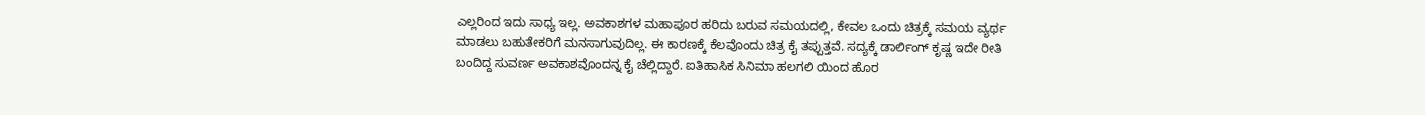ಎಲ್ಲರಿಂದ ಇದು ಸಾಧ್ಯ ಇಲ್ಲ. ಅವಕಾಶಗಳ ಮಹಾಪೂರ ಹರಿದು ಬರುವ ಸಮಯದಲ್ಲಿ, ಕೇವಲ ಒಂದು ಚಿತ್ರಕ್ಕೆ ಸಮಯ ವ್ಯರ್ಥ ಮಾಡಲು ಬಹುತೇಕರಿಗೆ ಮನಸಾಗುವುದಿಲ್ಲ. ಈ ಕಾರಣಕ್ಕೆ ಕೆಲವೊಂದು ಚಿತ್ರ ಕೈ ತಪ್ಪುತ್ತವೆ. ಸದ್ಯಕ್ಕೆ ಡಾರ್ಲಿಂಗ್ ಕೃಷ್ಣ ಇದೇ ರೀತಿ ಬಂದಿದ್ದ ಸುವರ್ಣ ಅವಕಾಶವೊಂದನ್ನ ಕೈ ಚೆಲ್ಲಿದ್ದಾರೆ. ಐತಿಹಾಸಿಕ ಸಿನಿಮಾ ಹಲಗಲಿ ಯಿಂದ ಹೊರ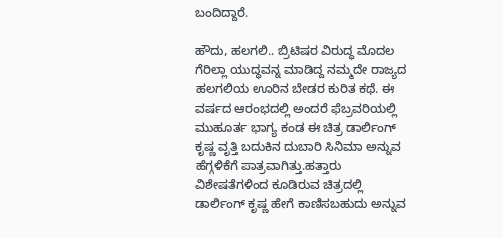ಬಂದಿದ್ದಾರೆ.

ಹೌದು, ಹಲಗಲಿ.. ಬ್ರಿಟಿಷರ ವಿರುದ್ಧ ಮೊದಲ ಗೆರಿಲ್ಲಾ ಯುದ್ಧವನ್ನ ಮಾಡಿದ್ದ ನಮ್ಮದೇ ರಾಜ್ಯದ ಹಲಗಲಿಯ ಊರಿನ ಬೇಡರ ಕುರಿತ ಕಥೆ. ಈ ವರ್ಷದ ಆರಂಭದಲ್ಲಿ ಅಂದರೆ ಫೆಬ್ರವರಿಯಲ್ಲಿ ಮುಹೂರ್ತ ಭಾಗ್ಯ ಕಂಡ ಈ ಚಿತ್ರ ಡಾರ್ಲಿಂಗ್ ಕೃಷ್ಣ ವೃತ್ತಿ ಬದುಕಿನ ದುಬಾರಿ ಸಿನಿಮಾ ಅನ್ನುವ ಹೆಗ್ಗಳಿಕೆಗೆ ಪಾತ್ರವಾಗಿತ್ತು.ಹತ್ತಾರು ವಿಶೇಷತೆಗಳಿಂದ ಕೂಡಿರುವ ಚಿತ್ರದಲ್ಲಿ ಡಾರ್ಲಿಂಗ್ ಕೃಷ್ಣ ಹೇಗೆ ಕಾಣಿಸಬಹುದು ಅನ್ನುವ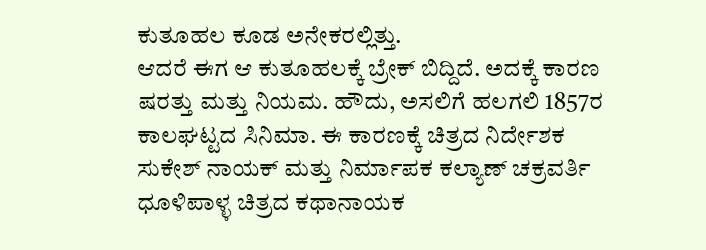ಕುತೂಹಲ ಕೂಡ ಅನೇಕರಲ್ಲಿತ್ತು.
ಆದರೆ ಈಗ ಆ ಕುತೂಹಲಕ್ಕೆ ಬ್ರೇಕ್ ಬಿದ್ದಿದೆ. ಅದಕ್ಕೆ ಕಾರಣ ಷರತ್ತು ಮತ್ತು ನಿಯಮ. ಹೌದು, ಅಸಲಿಗೆ ಹಲಗಲಿ 1857ರ ಕಾಲಘಟ್ಟದ ಸಿನಿಮಾ. ಈ ಕಾರಣಕ್ಕೆ ಚಿತ್ರದ ನಿರ್ದೇಶಕ ಸುಕೇಶ್ ನಾಯಕ್ ಮತ್ತು ನಿರ್ಮಾಪಕ ಕಲ್ಯಾಣ್ ಚಕ್ರವರ್ತಿ ಧೂಳಿಪಾಳ್ಳ ಚಿತ್ರದ ಕಥಾನಾಯಕ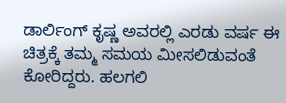ಡಾರ್ಲಿಂಗ್ ಕೃಷ್ಣ ಅವರಲ್ಲಿ ಎರಡು ವರ್ಷ ಈ ಚಿತ್ರಕ್ಕೆ ತಮ್ಮ ಸಮಯ ಮೀಸಲಿಡುವಂತೆ ಕೋರಿದ್ದರು. ಹಲಗಲಿ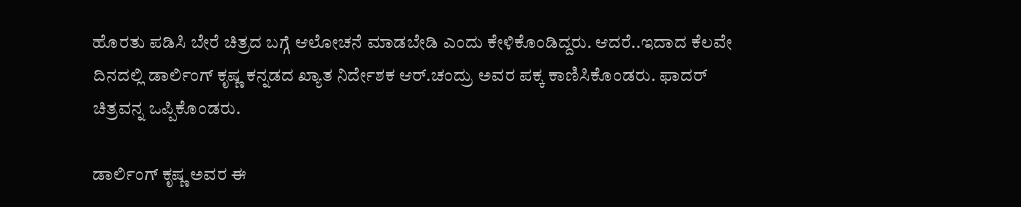ಹೊರತು ಪಡಿಸಿ ಬೇರೆ ಚಿತ್ರದ ಬಗ್ಗೆ ಆಲೋಚನೆ ಮಾಡಬೇಡಿ ಎಂದು ಕೇಳಿಕೊಂಡಿದ್ದರು. ಆದರೆ..ಇದಾದ ಕೆಲವೇ ದಿನದಲ್ಲಿ ಡಾರ್ಲಿಂಗ್ ಕೃಷ್ಣ ಕನ್ನಡದ ಖ್ಯಾತ ನಿರ್ದೇಶಕ ಆರ್.ಚಂದ್ರು ಅವರ ಪಕ್ಕ ಕಾಣಿಸಿಕೊಂಡರು. ಫಾದರ್ ಚಿತ್ರವನ್ನ ಒಪ್ಪಿಕೊಂಡರು.

ಡಾರ್ಲಿಂಗ್ ಕೃಷ್ಣ ಅವರ ಈ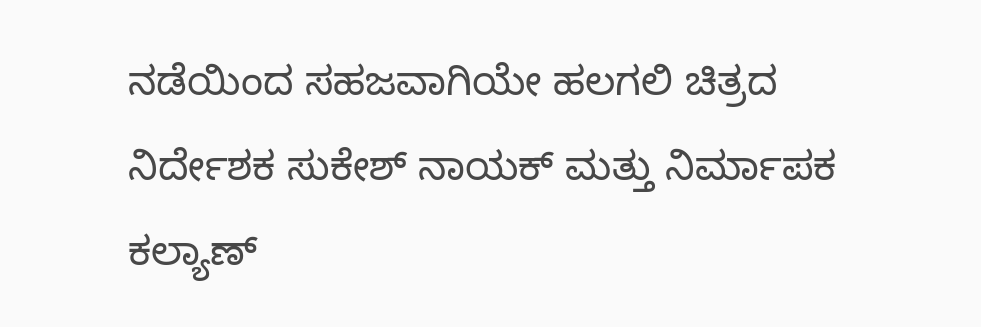ನಡೆಯಿಂದ ಸಹಜವಾಗಿಯೇ ಹಲಗಲಿ ಚಿತ್ರದ ನಿರ್ದೇಶಕ ಸುಕೇಶ್ ನಾಯಕ್ ಮತ್ತು ನಿರ್ಮಾಪಕ ಕಲ್ಯಾಣ್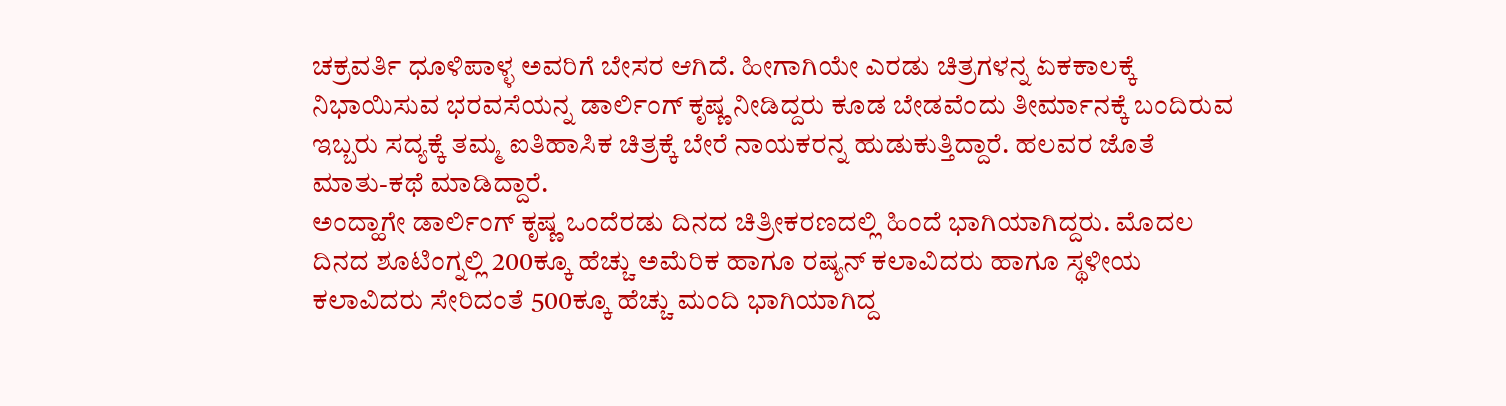ಚಕ್ರವರ್ತಿ ಧೂಳಿಪಾಳ್ಳ ಅವರಿಗೆ ಬೇಸರ ಆಗಿದೆ. ಹೀಗಾಗಿಯೇ ಎರಡು ಚಿತ್ರಗಳನ್ನ ಏಕಕಾಲಕ್ಕೆ ನಿಭಾಯಿಸುವ ಭರವಸೆಯನ್ನ ಡಾರ್ಲಿಂಗ್ ಕೃಷ್ಣ ನೀಡಿದ್ದರು ಕೂಡ ಬೇಡವೆಂದು ತೀರ್ಮಾನಕ್ಕೆ ಬಂದಿರುವ ಇಬ್ಬರು ಸದ್ಯಕ್ಕೆ ತಮ್ಮ ಐತಿಹಾಸಿಕ ಚಿತ್ರಕ್ಕೆ ಬೇರೆ ನಾಯಕರನ್ನ ಹುಡುಕುತ್ತಿದ್ದಾರೆ. ಹಲವರ ಜೊತೆ ಮಾತು-ಕಥೆ ಮಾಡಿದ್ದಾರೆ.
ಅಂದ್ಹಾಗೇ ಡಾರ್ಲಿಂಗ್ ಕೃಷ್ಣ ಒಂದೆರಡು ದಿನದ ಚಿತ್ರೀಕರಣದಲ್ಲಿ ಹಿಂದೆ ಭಾಗಿಯಾಗಿದ್ದರು. ಮೊದಲ ದಿನದ ಶೂಟಿಂಗ್ನಲ್ಲಿ 200ಕ್ಕೂ ಹೆಚ್ಚು ಅಮೆರಿಕ ಹಾಗೂ ರಷ್ಯನ್ ಕಲಾವಿದರು ಹಾಗೂ ಸ್ಥಳೀಯ ಕಲಾವಿದರು ಸೇರಿದಂತೆ 500ಕ್ಕೂ ಹೆಚ್ಚು ಮಂದಿ ಭಾಗಿಯಾಗಿದ್ದ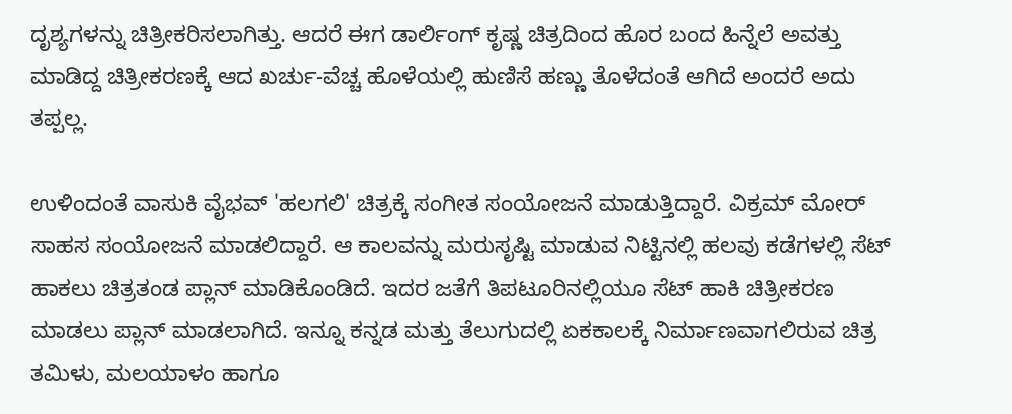ದೃಶ್ಯಗಳನ್ನು ಚಿತ್ರೀಕರಿಸಲಾಗಿತ್ತು. ಆದರೆ ಈಗ ಡಾರ್ಲಿಂಗ್ ಕೃಷ್ಣ ಚಿತ್ರದಿಂದ ಹೊರ ಬಂದ ಹಿನ್ನೆಲೆ ಅವತ್ತು ಮಾಡಿದ್ದ ಚಿತ್ರೀಕರಣಕ್ಕೆ ಆದ ಖರ್ಚು-ವೆಚ್ಚ ಹೊಳೆಯಲ್ಲಿ ಹುಣಿಸೆ ಹಣ್ಣು ತೊಳೆದಂತೆ ಆಗಿದೆ ಅಂದರೆ ಅದು ತಪ್ಪಲ್ಲ.

ಉಳಿಂದಂತೆ ವಾಸುಕಿ ವೈಭವ್ 'ಹಲಗಲಿ' ಚಿತ್ರಕ್ಕೆ ಸಂಗೀತ ಸಂಯೋಜನೆ ಮಾಡುತ್ತಿದ್ದಾರೆ. ವಿಕ್ರಮ್ ಮೋರ್ ಸಾಹಸ ಸಂಯೋಜನೆ ಮಾಡಲಿದ್ದಾರೆ. ಆ ಕಾಲವನ್ನು ಮರುಸೃಷ್ಟಿ ಮಾಡುವ ನಿಟ್ಟಿನಲ್ಲಿ ಹಲವು ಕಡೆಗಳಲ್ಲಿ ಸೆಟ್ ಹಾಕಲು ಚಿತ್ರತಂಡ ಪ್ಲಾನ್ ಮಾಡಿಕೊಂಡಿದೆ. ಇದರ ಜತೆಗೆ ತಿಪಟೂರಿನಲ್ಲಿಯೂ ಸೆಟ್ ಹಾಕಿ ಚಿತ್ರೀಕರಣ ಮಾಡಲು ಪ್ಲಾನ್ ಮಾಡಲಾಗಿದೆ. ಇನ್ನೂ ಕನ್ನಡ ಮತ್ತು ತೆಲುಗುದಲ್ಲಿ ಏಕಕಾಲಕ್ಕೆ ನಿರ್ಮಾಣವಾಗಲಿರುವ ಚಿತ್ರ ತಮಿಳು, ಮಲಯಾಳಂ ಹಾಗೂ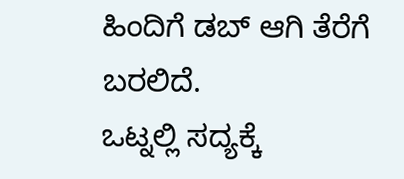ಹಿಂದಿಗೆ ಡಬ್ ಆಗಿ ತೆರೆಗೆ ಬರಲಿದೆ.
ಒಟ್ನಲ್ಲಿ ಸದ್ಯಕ್ಕೆ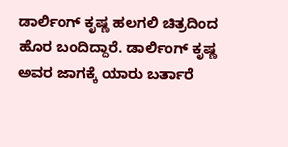ಡಾರ್ಲಿಂಗ್ ಕೃಷ್ಣ ಹಲಗಲಿ ಚಿತ್ರದಿಂದ ಹೊರ ಬಂದಿದ್ದಾರೆ. ಡಾರ್ಲಿಂಗ್ ಕೃಷ್ಣ ಅವರ ಜಾಗಕ್ಕೆ ಯಾರು ಬರ್ತಾರೆ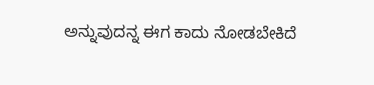ಅನ್ನುವುದನ್ನ ಈಗ ಕಾದು ನೋಡಬೇಕಿದೆ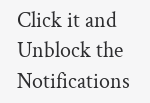Click it and Unblock the Notifications